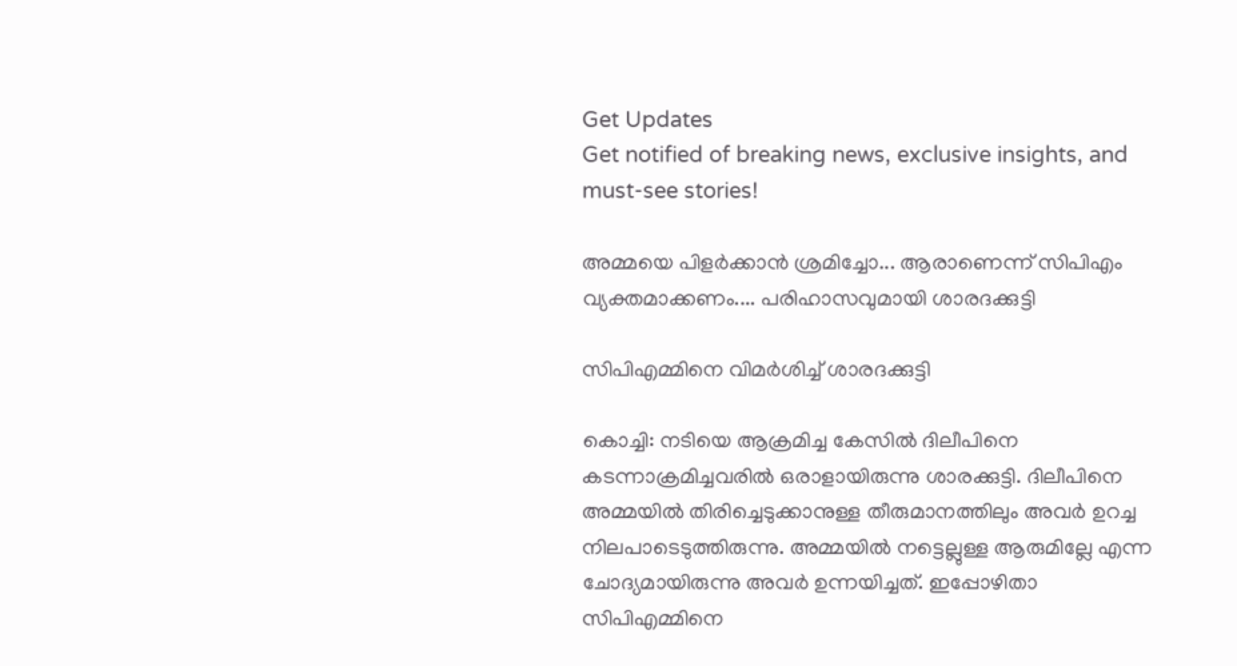Get Updates
Get notified of breaking news, exclusive insights, and must-see stories!

അമ്മയെ പിളര്‍ക്കാന്‍ ശ്രമിച്ചോ... ആരാണെന്ന് സിപിഎം വ്യക്തമാക്കണം.... പരിഹാസവുമായി ശാരദക്കുട്ടി

സിപിഎമ്മിനെ വിമര്‍ശിച്ച് ശാരദക്കുട്ടി

കൊച്ചി: നടിയെ ആക്രമിച്ച കേസില്‍ ദിലീപിനെ കടന്നാക്രമിച്ചവരില്‍ ഒരാളായിരുന്നു ശാരക്കുട്ടി. ദിലീപിനെ അമ്മയില്‍ തിരിച്ചെടുക്കാനുള്ള തീരുമാനത്തിലും അവര്‍ ഉറച്ച നിലപാടെടുത്തിരുന്നു. അമ്മയില്‍ നട്ടെല്ലുള്ള ആരുമില്ലേ എന്ന ചോദ്യമായിരുന്നു അവര്‍ ഉന്നയിച്ചത്. ഇപ്പോഴിതാ സിപിഎമ്മിനെ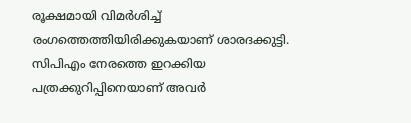രൂക്ഷമായി വിമര്‍ശിച്ച് രംഗത്തെത്തിയിരിക്കുകയാണ് ശാരദക്കുട്ടി. സിപിഎം നേരത്തെ ഇറക്കിയ പത്രക്കുറിപ്പിനെയാണ് അവര്‍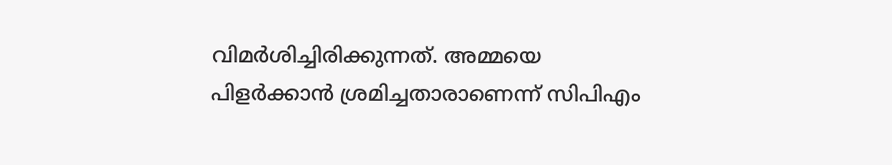വിമര്‍ശിച്ചിരിക്കുന്നത്. അമ്മയെ പിളര്‍ക്കാന്‍ ശ്രമിച്ചതാരാണെന്ന് സിപിഎം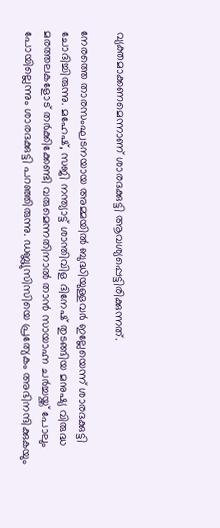വ്യക്തമാക്കണമെന്നാണ് ശാരദക്കുട്ടി ആവശ്യപ്പെട്ടിരിക്കുന്നത്.

നേരത്തെ താരസംഘടനയായ അമ്മയില്‍ ബുദ്ധിയുള്ളവര്‍ ഇല്ലേയെന്ന് ശാരദക്കുട്ടി ചോദിച്ചിരുന്നു. മഹേഷ്, സജി നന്ത്യാട്ട് ശാന്തിവിള ദിനേഷ് തുടങ്ങിയ മനുഷ്യ വിരുദ്ധ മരത്തലകളോട് തര്‍ക്കിക്കേണ്ടി വരുമെന്നതിനാല്‍ താന്‍ സായാഹ്ന ചര്‍ച്ചയ്ക്ക് പോലും പോയില്ലെന്നും ശാരദക്കുട്ടി പറഞ്ഞിരുന്നു. ഡബ്ല്യുസിസിയെ പ്രത്യേകം അഭിനന്ദിക്കുകയും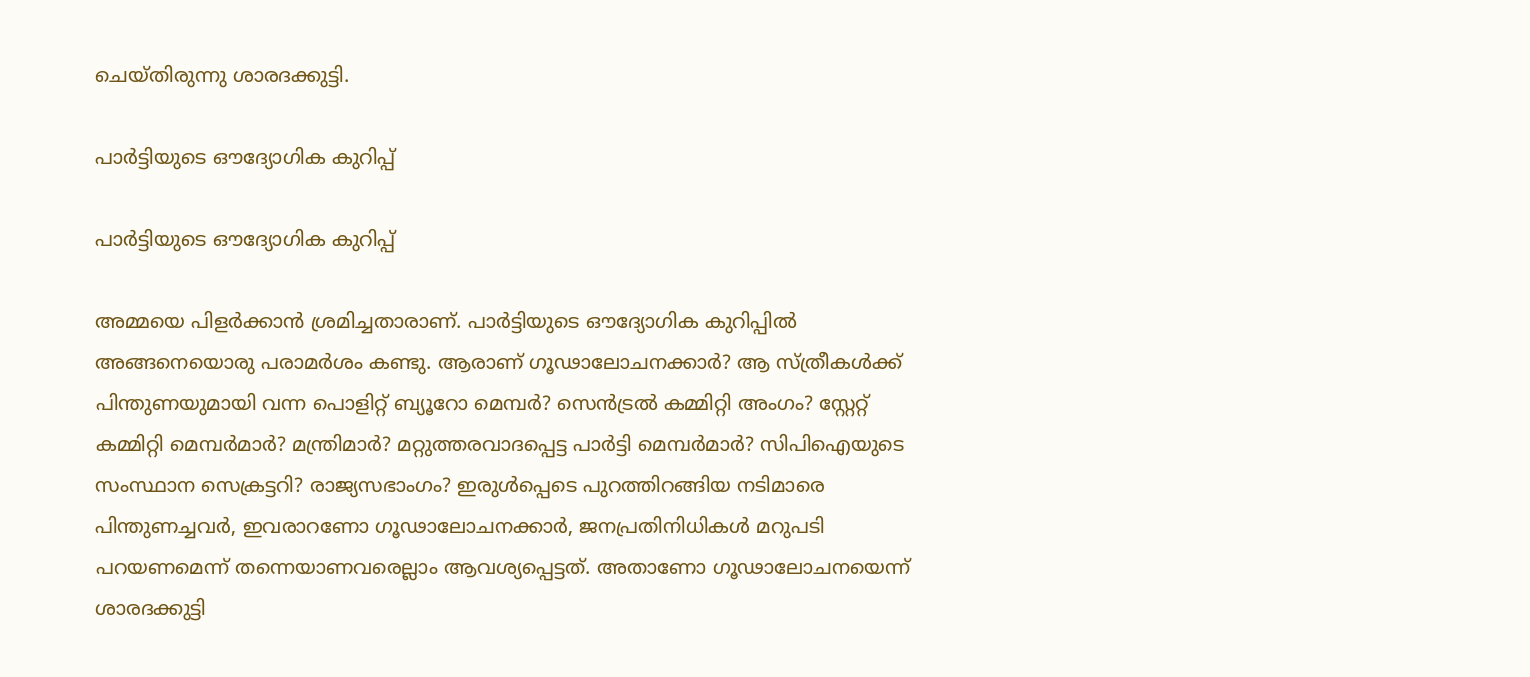ചെയ്തിരുന്നു ശാരദക്കുട്ടി.

പാര്‍ട്ടിയുടെ ഔദ്യോഗിക കുറിപ്പ്

പാര്‍ട്ടിയുടെ ഔദ്യോഗിക കുറിപ്പ്

അമ്മയെ പിളര്‍ക്കാന്‍ ശ്രമിച്ചതാരാണ്. പാര്‍ട്ടിയുടെ ഔദ്യോഗിക കുറിപ്പില്‍ അങ്ങനെയൊരു പരാമര്‍ശം കണ്ടു. ആരാണ് ഗൂഢാലോചനക്കാര്‍? ആ സ്ത്രീകള്‍ക്ക് പിന്തുണയുമായി വന്ന പൊളിറ്റ് ബ്യൂറോ മെമ്പര്‍? സെന്‍ട്രല്‍ കമ്മിറ്റി അംഗം? സ്റ്റേറ്റ് കമ്മിറ്റി മെമ്പര്‍മാര്‍? മന്ത്രിമാര്‍? മറ്റുത്തരവാദപ്പെട്ട പാര്‍ട്ടി മെമ്പര്‍മാര്‍? സിപിഐയുടെ സംസ്ഥാന സെക്രട്ടറി? രാജ്യസഭാംഗം? ഇരുള്‍പ്പെടെ പുറത്തിറങ്ങിയ നടിമാരെ പിന്തുണച്ചവര്‍, ഇവരാറണോ ഗൂഢാലോചനക്കാര്‍, ജനപ്രതിനിധികള്‍ മറുപടി പറയണമെന്ന് തന്നെയാണവരെല്ലാം ആവശ്യപ്പെട്ടത്. അതാണോ ഗൂഢാലോചനയെന്ന് ശാരദക്കുട്ടി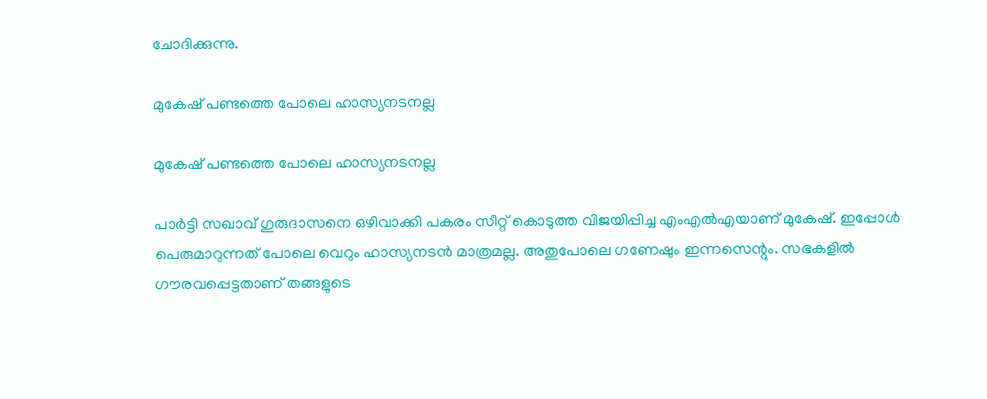ചോദിക്കുന്നു.

മുകേഷ് പണ്ടത്തെ പോലെ ഹാസ്യനടനല്ല

മുകേഷ് പണ്ടത്തെ പോലെ ഹാസ്യനടനല്ല

പാര്‍ട്ടി സഖാവ് ഗുരുദാസനെ ഒഴിവാക്കി പകരം സീറ്റ് കൊടുത്ത വിജയിപ്പിച്ച എംഎല്‍എയാണ് മുകേഷ്. ഇപ്പോള്‍ പെരുമാറുന്നത് പോലെ വെറും ഹാസ്യനടന്‍ മാത്രമല്ല. അതുപോലെ ഗണേഷും ഇന്നസെന്റും. സഭകളില്‍ ഗൗരവപ്പെട്ടതാണ് തങ്ങളുടെ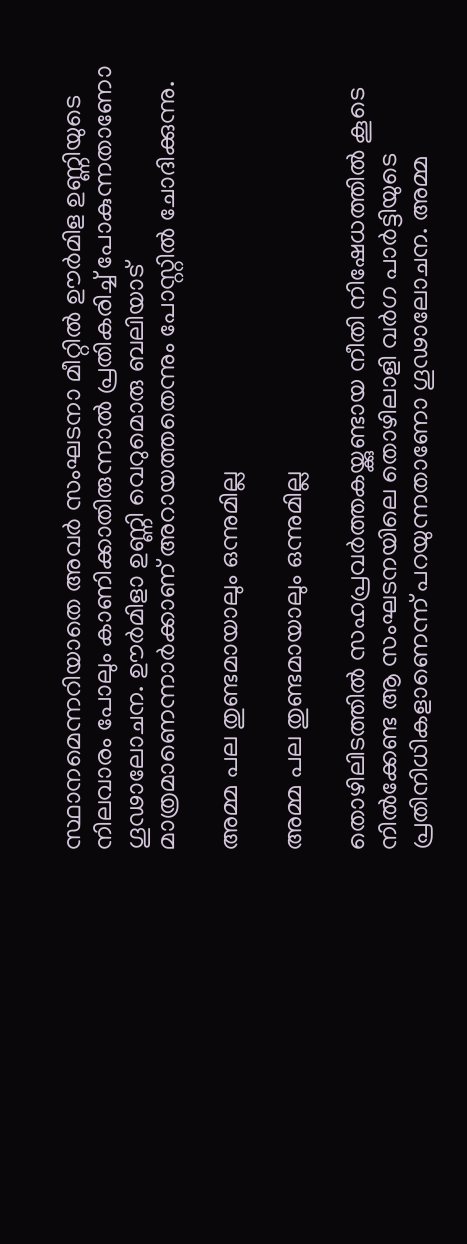സ്ഥാനമെന്നറിയാതെ അവര്‍ സംഘടനാ മീറ്റില്‍ ഊര്‍മിള ഉണ്ണിയുടെ നിലവാരം പോലും കാണിക്കാതിരുന്നാല്‍ പ്രതികരിച്ച് പോകുന്നതാണോ ഗൂഢാലോചന. ഊര്‍മിളാ ഉണ്ണി വെറുമൊരു ബലിയാട് മാത്രമാണെന്നാര്‍ക്കാണ് അറായത്തതെന്നും പോസ്റ്റില്‍ ചോദിക്കുന്നു.

അമ്മ പല തുണ്ടമായാലും ഒന്നുമില്ല

അമ്മ പല തുണ്ടമായാലും ഒന്നുമില്ല

തൊഴിലിടത്തില്‍ സഹപ്രവര്‍ത്തകയ്ക്കുണ്ടായ നീതി നിഷേധത്തില്‍ കൂടെ നില്‍ക്കേണ്ട ആ സംഘടനയിലെ തൊഴിലാളി വര്‍ഗ പാര്‍ട്ടിയുടെ പ്രതിനിധികളാണെന്ന് പറയുന്നതാണോ ഗൂഢാലോചന. അമ്മ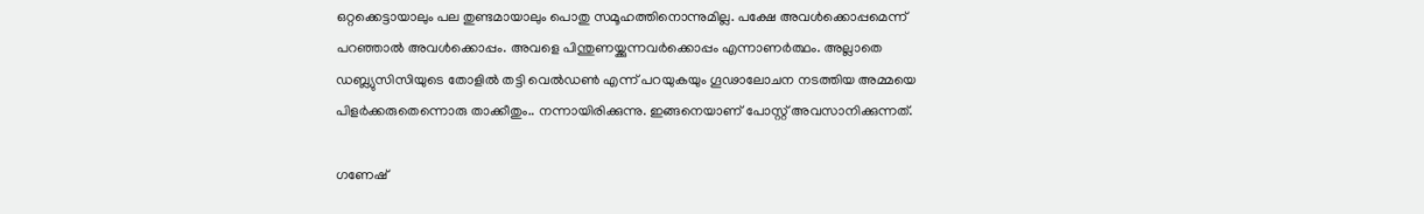ഒറ്റക്കെട്ടായാലും പല തുണ്ടമായാലും പൊതു സമൂഹത്തിനൊന്നുമില്ല. പക്ഷേ അവള്‍ക്കൊപ്പമെന്ന് പറഞ്ഞാല്‍ അവള്‍ക്കൊപ്പം. അവളെ പിന്തുണയ്ക്കുന്നവര്‍ക്കൊപ്പം എന്നാണര്‍ത്ഥം. അല്ലാതെ ഡബ്ല്യുസിസിയുടെ തോളില്‍ തട്ടി വെല്‍ഡണ്‍ എന്ന് പറയുകയും ഗൂഢാലോചന നടത്തിയ അമ്മയെ പിളര്‍ക്കരുതെന്നൊരു താക്കീതും.. നന്നായിരിക്കുന്നു. ഇങ്ങനെയാണ് പോസ്റ്റ് അവസാനിക്കുന്നത്.

ഗണേഷ്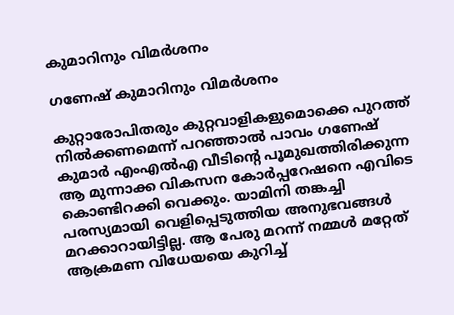കുമാറിനും വിമര്‍ശനം

ഗണേഷ് കുമാറിനും വിമര്‍ശനം

കുറ്റാരോപിതരും കുറ്റവാളികളുമൊക്കെ പുറത്ത് നില്‍ക്കണമെന്ന് പറഞ്ഞാല്‍ പാവം ഗണേഷ് കുമാര്‍ എംഎല്‍എ വീടിന്റെ പൂമുഖത്തിരിക്കുന്ന ആ മുന്നാക്ക വികസന കോര്‍പ്പറേഷനെ എവിടെ കൊണ്ടിറക്കി വെക്കും. യാമിനി തങ്കച്ചി പരസ്യമായി വെളിപ്പെടുത്തിയ അനുഭവങ്ങള്‍ മറക്കാറായിട്ടില്ല. ആ പേരു മറന്ന് നമ്മള്‍ മറ്റേത് ആക്രമണ വിധേയയെ കുറിച്ച്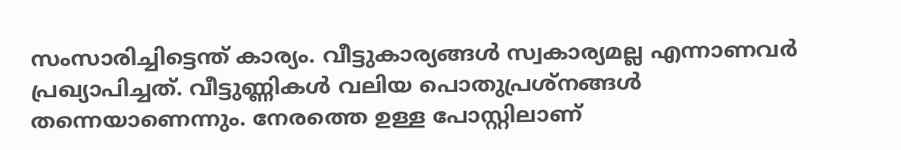സംസാരിച്ചിട്ടെന്ത് കാര്യം. വീട്ടുകാര്യങ്ങള്‍ സ്വകാര്യമല്ല എന്നാണവര്‍ പ്രഖ്യാപിച്ചത്. വീട്ടുണ്ണികള്‍ വലിയ പൊതുപ്രശ്‌നങ്ങള്‍ തന്നെയാണെന്നും. നേരത്തെ ഉള്ള പോസ്റ്റിലാണ്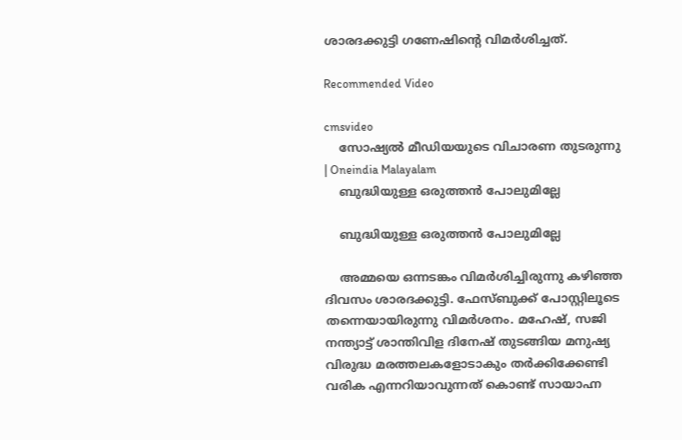ശാരദക്കുട്ടി ഗണേഷിന്റെ വിമര്‍ശിച്ചത്.

Recommended Video

cmsvideo
    സോഷ്യല്‍ മീഡിയയുടെ വിചാരണ തുടരുന്നു | Oneindia Malayalam
    ബുദ്ധിയുള്ള ഒരുത്തന്‍ പോലുമില്ലേ

    ബുദ്ധിയുള്ള ഒരുത്തന്‍ പോലുമില്ലേ

    അമ്മയെ ഒന്നടങ്കം വിമര്‍ശിച്ചിരുന്നു കഴിഞ്ഞ ദിവസം ശാരദക്കുട്ടി. ഫേസ്ബുക്ക് പോസ്റ്റിലൂടെ തന്നെയായിരുന്നു വിമര്‍ശനം. മഹേഷ്, സജി നന്ത്യാട്ട് ശാന്തിവിള ദിനേഷ് തുടങ്ങിയ മനുഷ്യ വിരുദ്ധ മരത്തലകളോടാകും തര്‍ക്കിക്കേണ്ടി വരിക എന്നറിയാവുന്നത് കൊണ്ട് സായാഹ്ന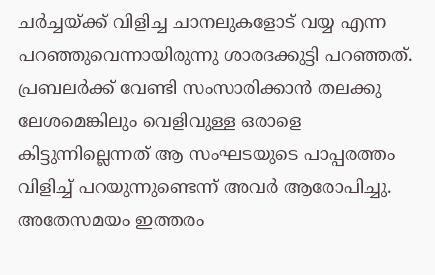ചര്‍ച്ചയ്ക്ക് വിളിച്ച ചാനലുകളോട് വയ്യ എന്ന പറഞ്ഞുവെന്നായിരുന്നു ശാരദക്കുട്ടി പറഞ്ഞത്. പ്രബലര്‍ക്ക് വേണ്ടി സംസാരിക്കാന്‍ തലക്കു ലേശമെങ്കിലും വെളിവുള്ള ഒരാളെ കിട്ടുന്നില്ലെന്നത് ആ സംഘടയുടെ പാപ്പരത്തം വിളിച്ച് പറയുന്നുണ്ടെന്ന് അവര്‍ ആരോപിച്ചു. അതേസമയം ഇത്തരം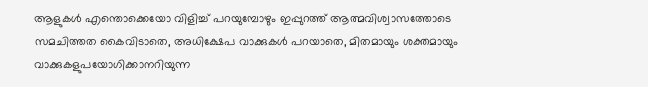ആളുകള്‍ എന്തൊക്കെയോ വിളിച്ച് പറയുമ്പോഴും ഇപ്പുറത്ത് ആത്മവിശ്വാസത്തോടെ സമചിത്തത കൈവിടാതെ, അധിക്ഷേപ വാക്കുകള്‍ പറയാതെ, മിതമായും ശക്തമായും വാക്കുകളുപയോഗിക്കാനറിയുന്ന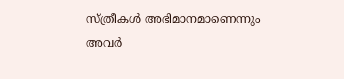സ്ത്രീകള്‍ അഭിമാനമാണെന്നും അവര്‍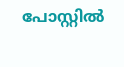പോസ്റ്റില്‍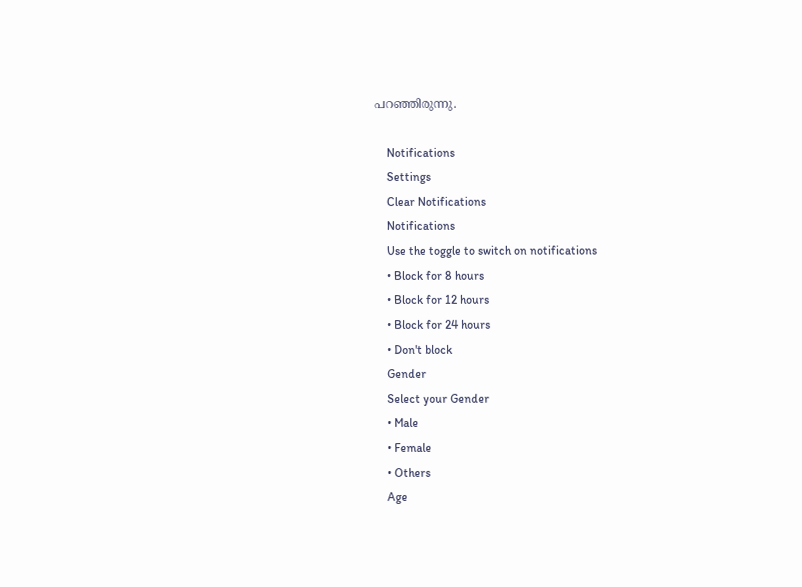പറഞ്ഞിരുന്നു.

    Notifications
    Settings
    Clear Notifications
    Notifications
    Use the toggle to switch on notifications
    • Block for 8 hours
    • Block for 12 hours
    • Block for 24 hours
    • Don't block
    Gender
    Select your Gender
    • Male
    • Female
    • Others
    Age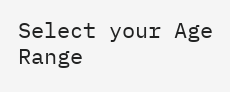Select your Age Range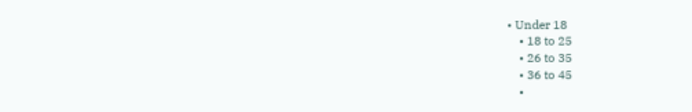• Under 18
    • 18 to 25
    • 26 to 35
    • 36 to 45
    •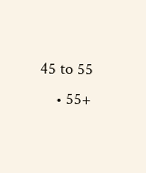45 to 55
    • 55+